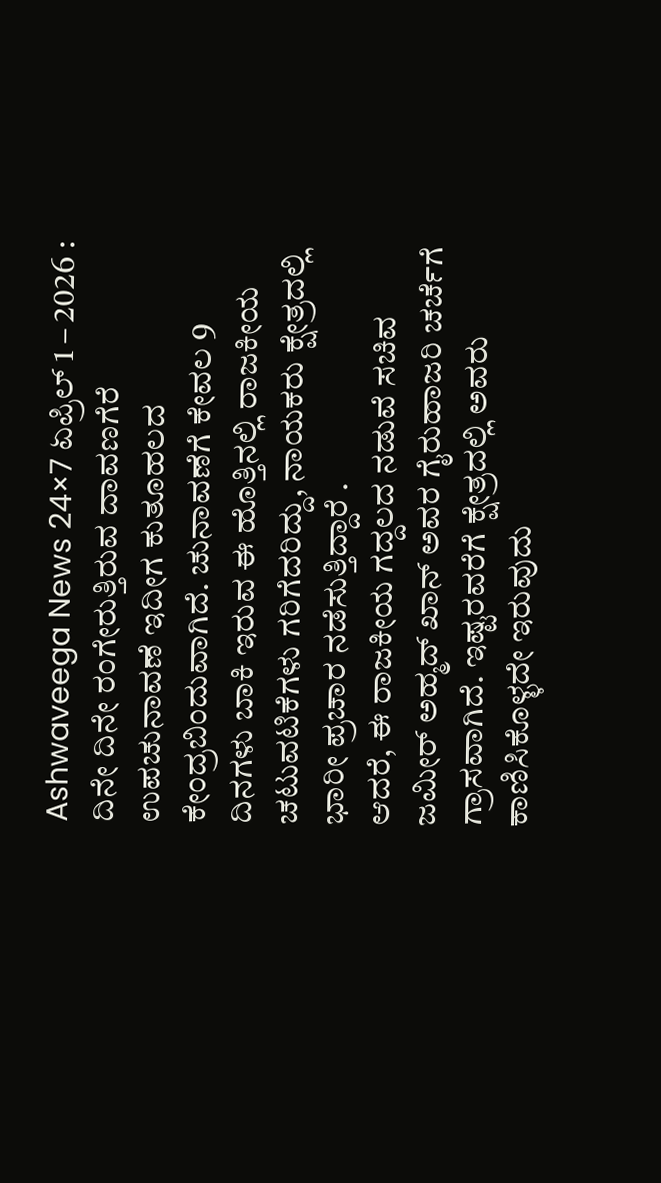Ashwaveega News 24×7 ಏಪ್ರಿಲ್ 1 – 2026 : ದಿನೇ ದಿನೇ ರಂಗೇರುತ್ತಿರುವ ದಾವಣಗೆರೆ ಉಪಚುನಾವಣೆ ಇದೀಗ ಕುತೂಹಲದ ಕೇಂದ್ರಬಿಂದುವಾಗಿದೆ. ಚುನಾವಣೆಗೆ ಕೇವಲ 9 ದಿನಗಳು ಬಾಕಿ ಇರುವ ಈ ಹೊತ್ತಿನಲ್ಲಿ ರಾಜಕೀಯ ಚಟುವಟಿಕೆಗಳು ಗರಿಗೆದರಿದ್ದು, ನಾಯಕರು ಕ್ಷೇತ್ರದಲ್ಲಿ ಭಾರೀ ಪ್ರಚಾರ ನಡೆಸುತ್ತಿದ್ದಾರೆ .
ಆದರೆ, ಈ ರಾಜಕೀಯ ಗದ್ದಲದ ನಡುವೆ ಸಚಿವ ಜಮೀರ್ ಅಹ್ಮದ್ ಖಾನ್ ಅವರ ಗೈರುಹಾಜರಿ ಚರ್ಚೆಗೆ ಗ್ರಾಸವಾಗಿದೆ. ಇಷ್ಟರವರೆಗೆ ಕ್ಷೇತ್ರದಲ್ಲಿ ಅವರು ಕಾಣಿಸಿಕೊಳ್ಳದೇ ಇರುವುದು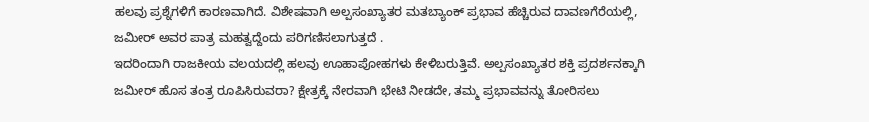ಹಲವು ಪ್ರಶ್ನೆಗಳಿಗೆ ಕಾರಣವಾಗಿದೆ. ವಿಶೇಷವಾಗಿ ಅಲ್ಪಸಂಖ್ಯಾತರ ಮತಬ್ಯಾಂಕ್ ಪ್ರಭಾವ ಹೆಚ್ಚಿರುವ ದಾವಣಗೆರೆಯಲ್ಲಿ, ಜಮೀರ್ ಅವರ ಪಾತ್ರ ಮಹತ್ವದ್ದೆಂದು ಪರಿಗಣಿಸಲಾಗುತ್ತದೆ .
ಇದರಿಂದಾಗಿ ರಾಜಕೀಯ ವಲಯದಲ್ಲಿ ಹಲವು ಊಹಾಪೋಹಗಳು ಕೇಳಿಬರುತ್ತಿವೆ. ಅಲ್ಪಸಂಖ್ಯಾತರ ಶಕ್ತಿ ಪ್ರದರ್ಶನಕ್ಕಾಗಿ ಜಮೀರ್ ಹೊಸ ತಂತ್ರ ರೂಪಿಸಿರುವರಾ? ಕ್ಷೇತ್ರಕ್ಕೆ ನೇರವಾಗಿ ಭೇಟಿ ನೀಡದೇ, ತಮ್ಮ ಪ್ರಭಾವವನ್ನು ತೋರಿಸಲು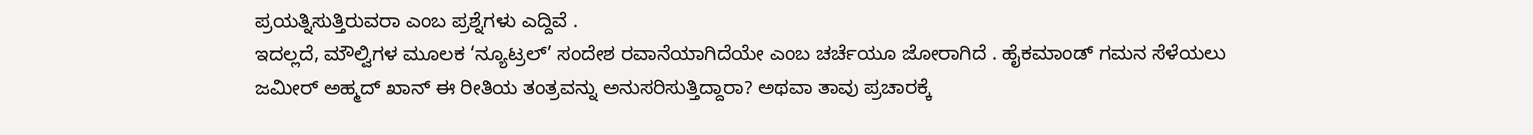ಪ್ರಯತ್ನಿಸುತ್ತಿರುವರಾ ಎಂಬ ಪ್ರಶ್ನೆಗಳು ಎದ್ದಿವೆ .
ಇದಲ್ಲದೆ, ಮೌಲ್ವಿಗಳ ಮೂಲಕ ‘ನ್ಯೂಟ್ರಲ್’ ಸಂದೇಶ ರವಾನೆಯಾಗಿದೆಯೇ ಎಂಬ ಚರ್ಚೆಯೂ ಜೋರಾಗಿದೆ . ಹೈಕಮಾಂಡ್ ಗಮನ ಸೆಳೆಯಲು ಜಮೀರ್ ಅಹ್ಮದ್ ಖಾನ್ ಈ ರೀತಿಯ ತಂತ್ರವನ್ನು ಅನುಸರಿಸುತ್ತಿದ್ದಾರಾ? ಅಥವಾ ತಾವು ಪ್ರಚಾರಕ್ಕೆ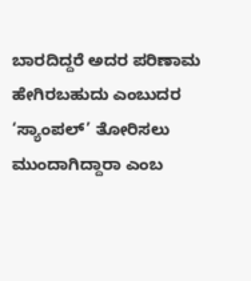ಬಾರದಿದ್ದರೆ ಅದರ ಪರಿಣಾಮ ಹೇಗಿರಬಹುದು ಎಂಬುದರ ‘ಸ್ಯಾಂಪಲ್’ ತೋರಿಸಲು ಮುಂದಾಗಿದ್ದಾರಾ ಎಂಬ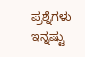ಪ್ರಶ್ನೆಗಳು ಇನ್ನಷ್ಟು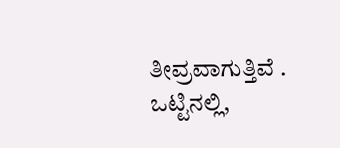ತೀವ್ರವಾಗುತ್ತಿವೆ .
ಒಟ್ಟಿನಲ್ಲಿ,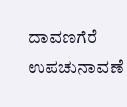ದಾವಣಗೆರೆ ಉಪಚುನಾವಣೆ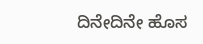ದಿನೇದಿನೇ ಹೊಸ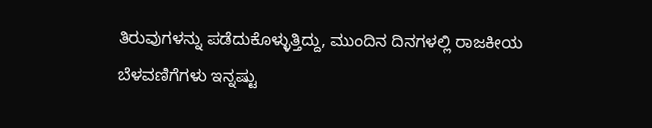ತಿರುವುಗಳನ್ನು ಪಡೆದುಕೊಳ್ಳುತ್ತಿದ್ದು, ಮುಂದಿನ ದಿನಗಳಲ್ಲಿ ರಾಜಕೀಯ ಬೆಳವಣಿಗೆಗಳು ಇನ್ನಷ್ಟು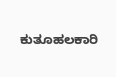ಕುತೂಹಲಕಾರಿ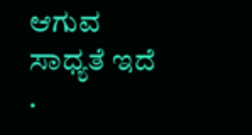ಆಗುವ ಸಾಧ್ಯತೆ ಇದೆ .